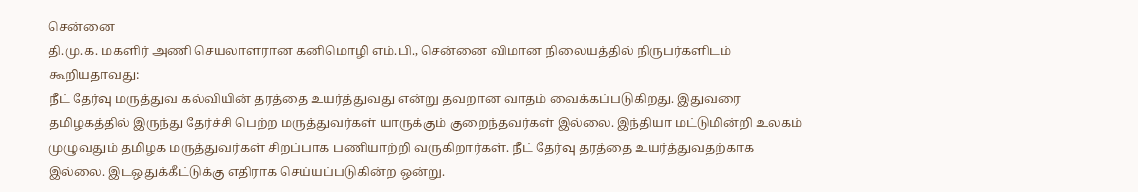சென்னை
தி.மு.க. மகளிர் அணி செயலாளரான கனிமொழி எம்.பி., சென்னை விமான நிலையத்தில் நிருபர்களிடம் கூறியதாவது:
நீட் தேர்வு மருத்துவ கல்வியின் தரத்தை உயர்த்துவது என்று தவறான வாதம் வைக்கப்படுகிறது. இதுவரை தமிழகத்தில் இருந்து தேர்ச்சி பெற்ற மருத்துவர்கள் யாருக்கும் குறைந்தவர்கள் இல்லை. இந்தியா மட்டுமின்றி உலகம் முழுவதும் தமிழக மருத்துவர்கள் சிறப்பாக பணியாற்றி வருகிறார்கள். நீட் தேர்வு தரத்தை உயர்த்துவதற்காக இல்லை. இடஒதுக்கீட்டுக்கு எதிராக செய்யப்படுகின்ற ஒன்று.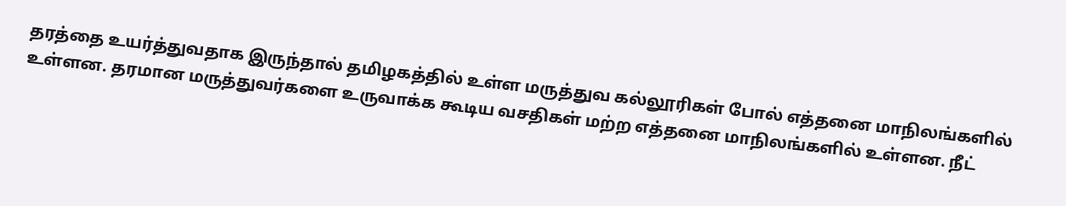தரத்தை உயர்த்துவதாக இருந்தால் தமிழகத்தில் உள்ள மருத்துவ கல்லூரிகள் போல் எத்தனை மாநிலங்களில் உள்ளன. தரமான மருத்துவர்களை உருவாக்க கூடிய வசதிகள் மற்ற எத்தனை மாநிலங்களில் உள்ளன. நீட்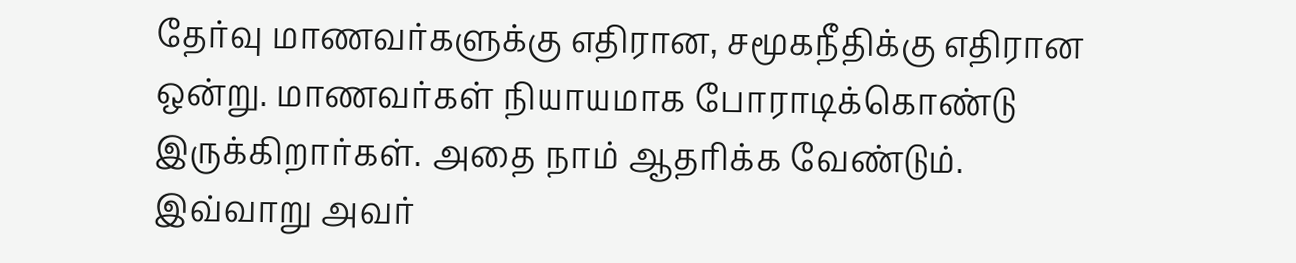தேர்வு மாணவர்களுக்கு எதிரான, சமூகநீதிக்கு எதிரான ஒன்று. மாணவர்கள் நியாயமாக போராடிக்கொண்டு இருக்கிறார்கள். அதை நாம் ஆதரிக்க வேண்டும்.
இவ்வாறு அவர்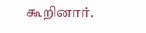கூறினார்.